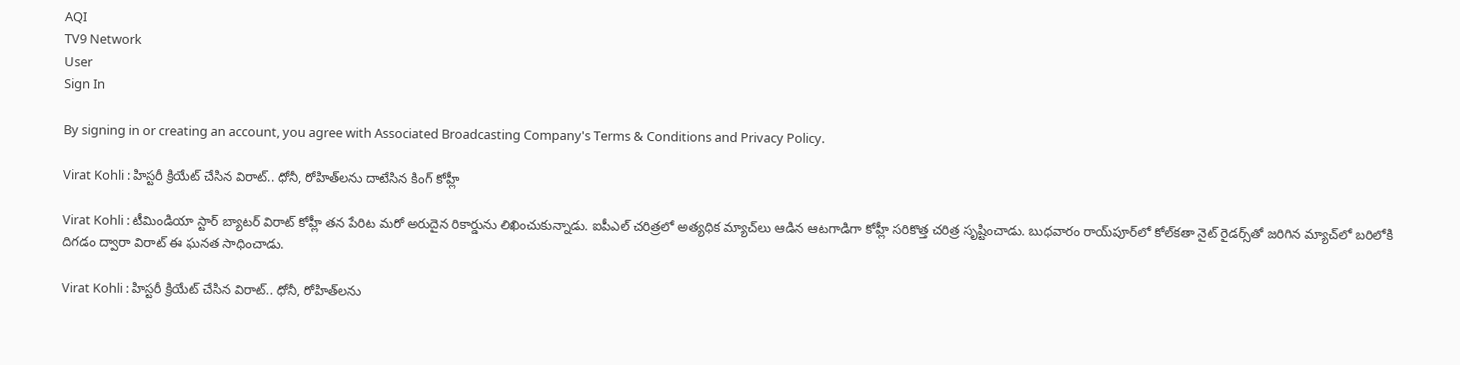AQI
TV9 Network
User
Sign In

By signing in or creating an account, you agree with Associated Broadcasting Company's Terms & Conditions and Privacy Policy.

Virat Kohli : హిస్టరీ క్రియేట్ చేసిన విరాట్.. ధోనీ, రోహిత్‌లను దాటేసిన కింగ్ కోహ్లీ

Virat Kohli : టీమిండియా స్టార్ బ్యాటర్ విరాట్ కోహ్లీ తన పేరిట మరో అరుదైన రికార్డును లిఖించుకున్నాడు. ఐపీఎల్ చరిత్రలో అత్యధిక మ్యాచ్‌లు ఆడిన ఆటగాడిగా కోహ్లీ సరికొత్త చరిత్ర సృష్టించాడు. బుధవారం రాయ్‌పూర్‌లో కోల్‌కతా నైట్ రైడర్స్‌తో జరిగిన మ్యాచ్‌లో బరిలోకి దిగడం ద్వారా విరాట్ ఈ ఘనత సాధించాడు.

Virat Kohli : హిస్టరీ క్రియేట్ చేసిన విరాట్.. ధోనీ, రోహిత్‌లను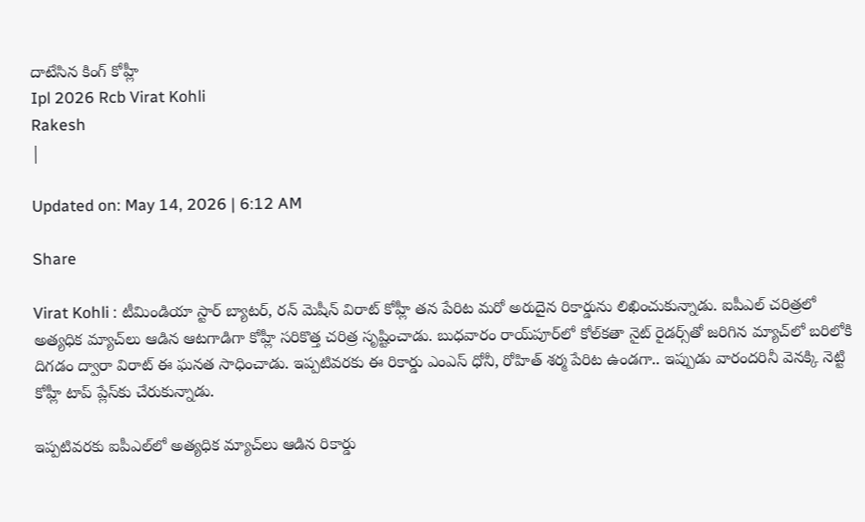దాటేసిన కింగ్ కోహ్లీ
Ipl 2026 Rcb Virat Kohli
Rakesh
|

Updated on: May 14, 2026 | 6:12 AM

Share

Virat Kohli : టీమిండియా స్టార్ బ్యాటర్, రన్ మెషీన్ విరాట్ కోహ్లీ తన పేరిట మరో అరుదైన రికార్డును లిఖించుకున్నాడు. ఐపీఎల్ చరిత్రలో అత్యధిక మ్యాచ్‌లు ఆడిన ఆటగాడిగా కోహ్లీ సరికొత్త చరిత్ర సృష్టించాడు. బుధవారం రాయ్‌పూర్‌లో కోల్‌కతా నైట్ రైడర్స్‌తో జరిగిన మ్యాచ్‌లో బరిలోకి దిగడం ద్వారా విరాట్ ఈ ఘనత సాధించాడు. ఇప్పటివరకు ఈ రికార్డు ఎంఎస్ ధోనీ, రోహిత్ శర్మ పేరిట ఉండగా.. ఇప్పుడు వారందరినీ వెనక్కి నెట్టి కోహ్లీ టాప్‌ ప్లేస్‌కు చేరుకున్నాడు.

ఇప్పటివరకు ఐపీఎల్‌లో అత్యధిక మ్యాచ్‌లు ఆడిన రికార్డు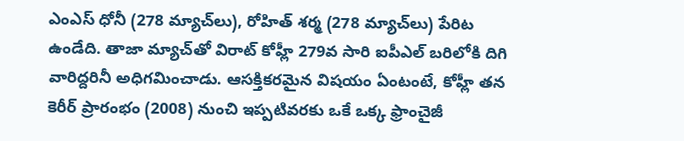ఎంఎస్ ధోనీ (278 మ్యాచ్‌లు), రోహిత్ శర్మ (278 మ్యాచ్‌లు) పేరిట ఉండేది. తాజా మ్యాచ్‌తో విరాట్ కోహ్లీ 279వ సారి ఐపీఎల్ బరిలోకి దిగి వారిద్దరినీ అధిగమించాడు. ఆసక్తికరమైన విషయం ఏంటంటే, కోహ్లీ తన కెరీర్ ప్రారంభం (2008) నుంచి ఇప్పటివరకు ఒకే ఒక్క ఫ్రాంచైజీ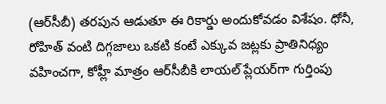(ఆర్‌సీబీ) తరపున ఆడుతూ ఈ రికార్డు అందుకోవడం విశేషం. ధోనీ, రోహిత్ వంటి దిగ్గజాలు ఒకటి కంటే ఎక్కువ జట్లకు ప్రాతినిధ్యం వహించగా, కోహ్లీ మాత్రం ఆర్‌సీబీకి లాయల్ ప్లేయర్‌గా గుర్తింపు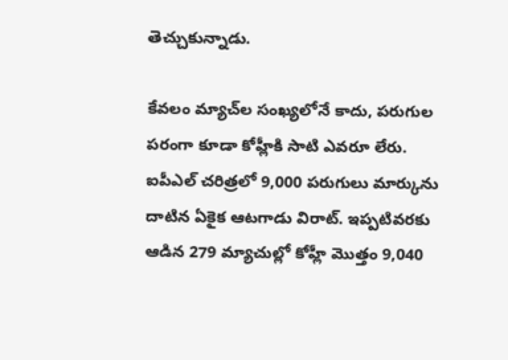తెచ్చుకున్నాడు.

కేవలం మ్యాచ్‌ల సంఖ్యలోనే కాదు, పరుగుల పరంగా కూడా కోహ్లీకి సాటి ఎవరూ లేరు. ఐపీఎల్ చరిత్రలో 9,000 పరుగులు మార్కును దాటిన ఏకైక ఆటగాడు విరాట్. ఇప్పటివరకు ఆడిన 279 మ్యాచుల్లో కోహ్లీ మొత్తం 9,040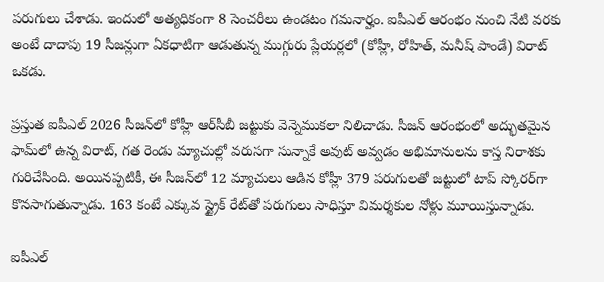పరుగులు చేశాడు. ఇందులో అత్యధికంగా 8 సెంచరీలు ఉండటం గమనార్హం. ఐపీఎల్ ఆరంభం నుంచి నేటి వరకు అంటే దాదాపు 19 సీజన్లుగా ఏకధాటిగా ఆడుతున్న ముగ్గురు ప్లేయర్లలో (కోహ్లీ, రోహిత్, మనీష్ పాండే) విరాట్ ఒకడు.

ప్రస్తుత ఐపీఎల్ 2026 సీజన్‌లో కోహ్లీ ఆర్‌సీబీ జట్టుకు వెన్నెముకలా నిలిచాడు. సీజన్ ఆరంభంలో అద్భుతమైన ఫామ్‌లో ఉన్న విరాట్, గత రెండు మ్యాచుల్లో వరుసగా సున్నాకే అవుట్ అవ్వడం అభిమానులను కాస్త నిరాశకు గురిచేసింది. అయినప్పటికీ, ఈ సీజన్‌లో 12 మ్యాచులు ఆడిన కోహ్లీ 379 పరుగులతో జట్టులో టాప్ స్కోరర్‌గా కొనసాగుతున్నాడు. 163 కంటే ఎక్కువ స్ట్రైక్ రేట్‌తో పరుగులు సాధిస్తూ విమర్శకుల నోళ్లు మూయిస్తున్నాడు.

ఐపీఎల్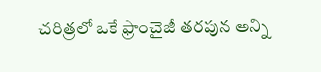చరిత్రలో ఒకే ఫ్రాంచైజీ తరపున అన్ని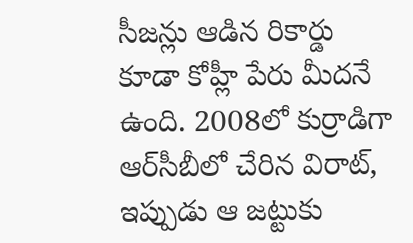సీజన్లు ఆడిన రికార్డు కూడా కోహ్లీ పేరు మీదనే ఉంది. 2008లో కుర్రాడిగా ఆర్‌సీబీలో చేరిన విరాట్, ఇప్పుడు ఆ జట్టుకు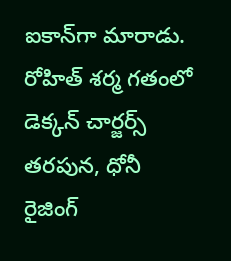ఐకాన్‌గా మారాడు. రోహిత్ శర్మ గతంలో డెక్కన్ చార్జర్స్ తరపున, ధోనీ రైజింగ్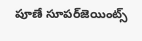పూణే సూపర్‌జెయింట్స్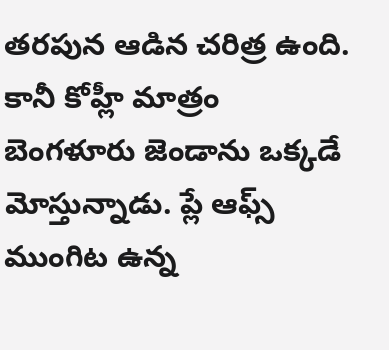తరపున ఆడిన చరిత్ర ఉంది. కానీ కోహ్లీ మాత్రం బెంగళూరు జెండాను ఒక్కడే మోస్తున్నాడు. ప్లే ఆఫ్స్ ముంగిట ఉన్న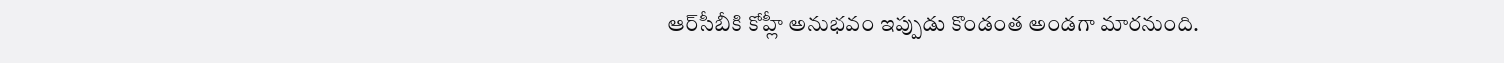ఆర్‌సీబీకి కోహ్లీ అనుభవం ఇప్పుడు కొండంత అండగా మారనుంది.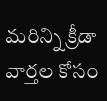మరిన్ని క్రీడా వార్తల కోసం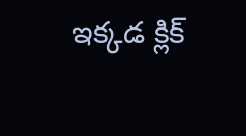ఇక్కడ క్లిక్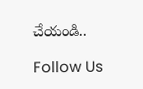చేయండి..

Follow Us